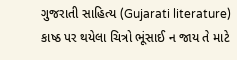ગુજરાતી સાહિત્ય (Gujarati literature)
કાષ્ઠ પર થયેલા ચિત્રો ભૂંસાઈ ન જાય તે માટે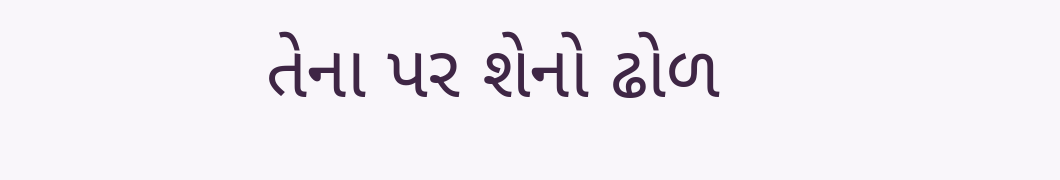તેના પર શેનો ઢોળ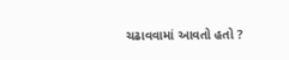ચઢાવવામાં આવતો હતો ?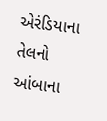એરંડિયાના તેલનો
આંબાના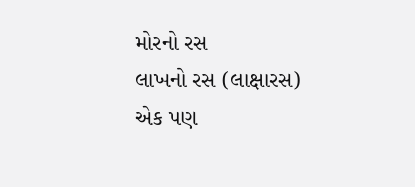મોરનો રસ
લાખનો રસ (લાક્ષારસ)
એક પણ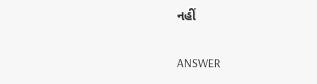નહીં

ANSWER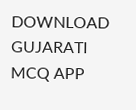DOWNLOAD GUJARATI MCQ APP